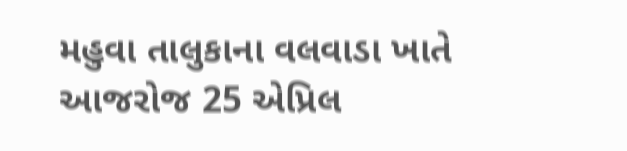મહુવા તાલુકાના વલવાડા ખાતે આજરોજ 25 એપ્રિલ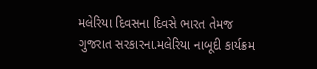મલેરિયા દિવસના દિવસે ભારત તેમજ ગુજરાત સરકારના.મલેરિયા નાબૂદી કાર્યક્રમ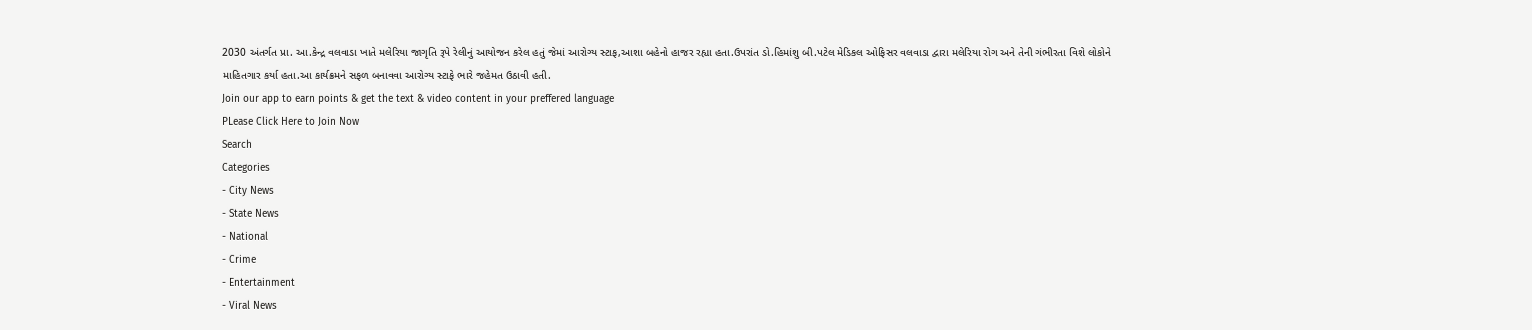2030 અંતર્ગત પ્રા. આ.કેન્દ્ર વલવાડા ખાતે મલેરિયા જાગૃતિ રૂપે રેલીનું આયોજન કરેલ હતું જેમાં આરોગ્ય સ્ટાફ,આશા બહેનો હાજર રહ્યા હતા.ઉપરાંત ડો.હિમાંશુ બી.પટેલ મેડિકલ ઓફિસર વલવાડા દ્વારા મલેરિયા રોગ અને તેની ગંભીરતા વિશે લોકોને માહિતગાર કર્યા હતા.આ કાર્યક્રમને સફળ બનાવવા આરોગ્ય સ્ટાફે ભારે જહેમત ઉઠાવી હતી.
Join our app to earn points & get the text & video content in your preffered language
PLease Click Here to Join Now
Search
Categories
- City News
- State News
- National
- Crime
- Entertainment
- Viral News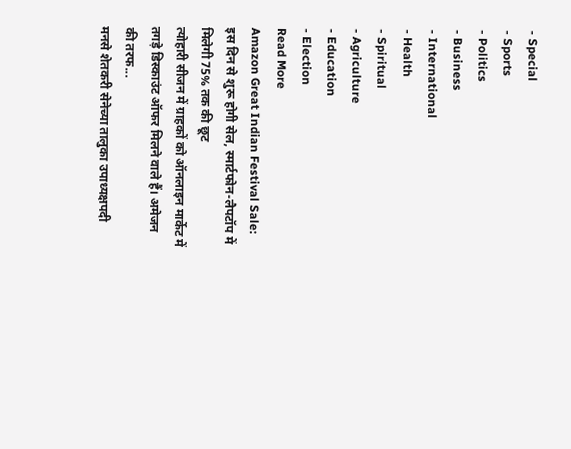- Special
- Sports
- Politics
- Business
- International
- Health
- Spiritual
- Agriculture
- Education
- Election
Read More
Amazon Great Indian Festival Sale: इस दिन से शुरू होगी सेल, स्मार्टफोन-लैपटॉप में मिलेगी 75% तक की छूट
त्योहारी सीजन में ग्राहकों को ऑनलाइन मार्केट में तगड़े डिस्काउंट ऑफर मिलने वाले हैं। अमेजन की तरफ...
मनसे शेतकरी सेनेच्या तालुका उपाध्यक्षपदी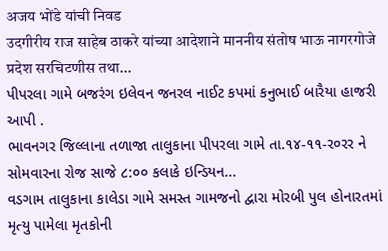अजय भोंडे यांची निवड
उदगीरीय राज साहेब ठाकरे यांच्या आदेशाने माननीय संतोष भाऊ नागरगोजे प्रदेश सरचिटणीस तथा...
પીપરલા ગામે બજરંગ ઇલેવન જનરલ નાઈટ કપમાં કનુભાઈ બારૈયા હાજરી આપી .
ભાવનગર જિલ્લાના તળાજા તાલુકાના પીપરલા ગામે તા.૧૪-૧૧-ર૦રર ને સોમવારના રોજ સાજે ૮:૦૦ કલાકે ઇન્ડિયન...
વડગામ તાલુકાના કાલેડા ગામે સમસ્ત ગામજનો દ્વારા મોરબી પુલ હોનારતમાં મૃત્યુ પામેલા મૃતકોની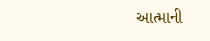આત્માની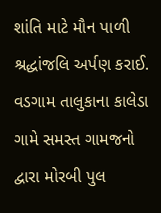શાંતિ માટે મૌન પાળી શ્રદ્ધાંજલિ અર્પણ કરાઈ.
વડગામ તાલુકાના કાલેડા ગામે સમસ્ત ગામજનો દ્વારા મોરબી પુલ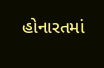હોનારતમાં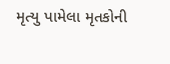મૃત્યુ પામેલા મૃતકોની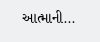આત્માની...